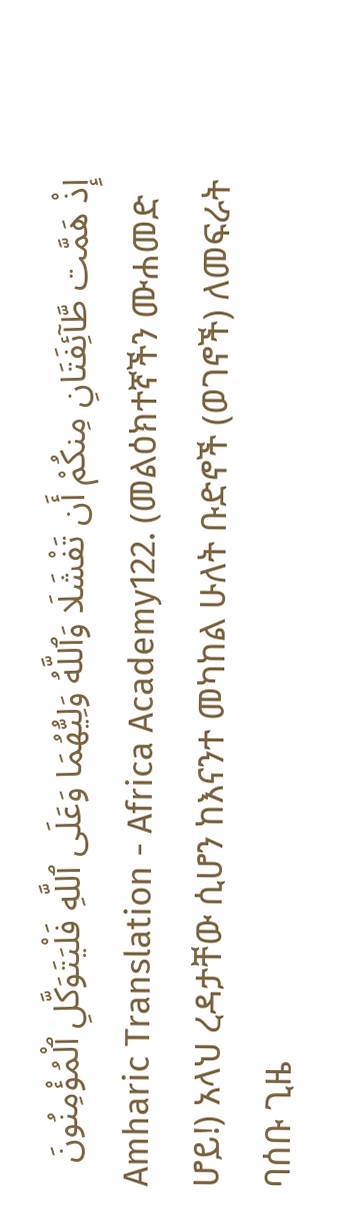إِذْ هَمَّت طَّآئِفَتَانِ مِنكُمْ أَن تَفْشَلَا وَٱللَّهُ وَلِيُّهُمَا وَعَلَى ٱللَّهِ فَلْيَتَوَكَّلِ ٱلْمُؤْمِنُونَ
Amharic Translation - Africa Academy122. (መልዕክተኛችን ሙሐመድ ሆይ!) አላህ ረዳታቸው ሲሆን ከእናንተ መካከል ሁለት ቡድኖች (ወገኖች) ለመፍራት ባሰቡ ጊዜ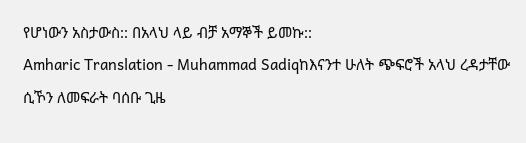የሆነውን አስታውስ:: በአላህ ላይ ብቻ አማኞች ይመኩ::
Amharic Translation - Muhammad Sadiqከእናንተ ሁለት ጭፍሮች አላህ ረዳታቸው ሲኾን ለመፍራት ባሰቡ ጊዜ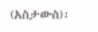(አስታውስ)፡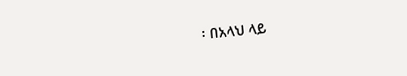፡ በአላህ ላይ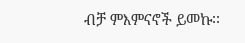ብቻ ምእምናኖች ይመኩ፡፡